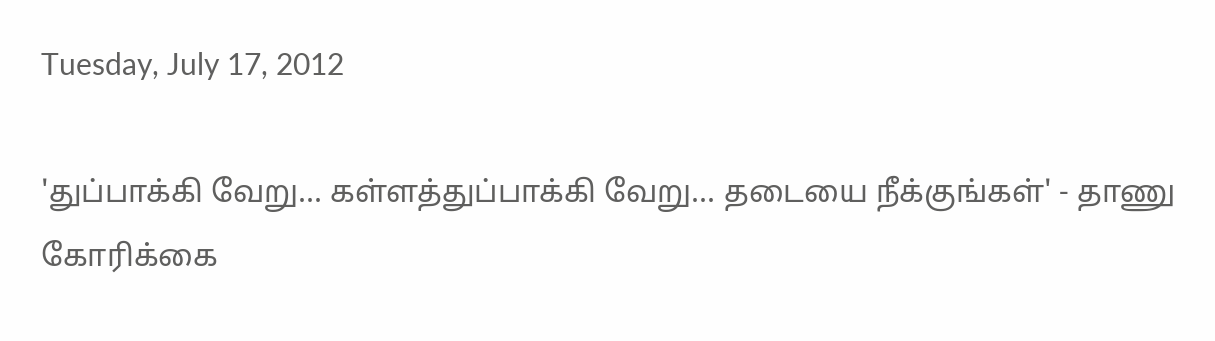Tuesday, July 17, 2012

'துப்பாக்கி வேறு... கள்ளத்துப்பாக்கி வேறு... தடையை நீக்குங்கள்' - தாணு கோரிக்கை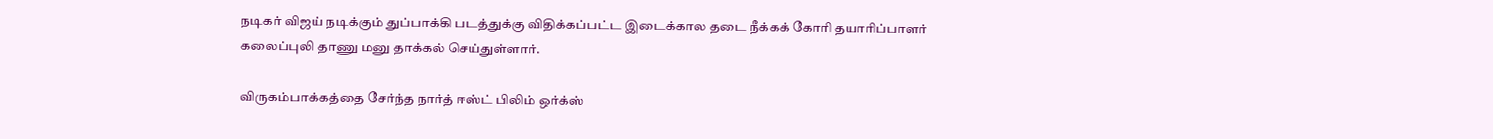நடிகர் விஜய் நடிக்கும் துப்பாக்கி படத்துக்கு விதிக்கப்பட்ட இடைக்கால தடை நீக்கக் கோரி தயாரிப்பாளர் கலைப்புலி தாணு மனு தாக்கல் செய்துள்ளார்.

விருகம்பாக்கத்தை சேர்ந்த நார்த் ஈஸ்ட் பிலிம் ஒர்க்ஸ்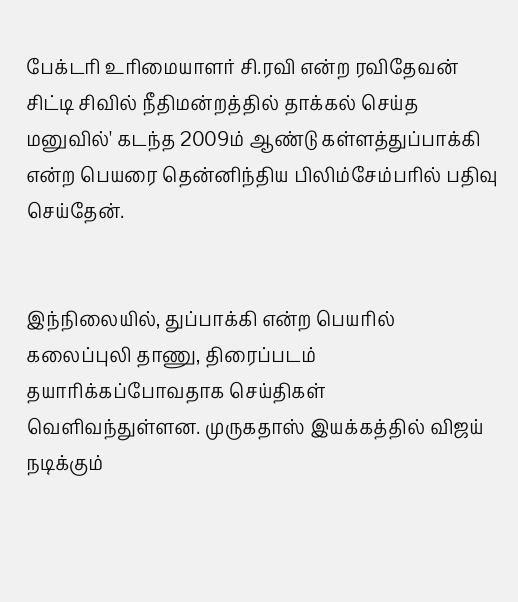பேக்டரி உரிமையாளர் சி.ரவி என்ற ரவிதேவன் சிட்டி சிவில் நீதிமன்றத்தில் தாக்கல் செய்த மனுவில்' கடந்த 2009ம் ஆண்டு கள்ளத்துப்பாக்கி என்ற பெயரை தென்னிந்திய பிலிம்சேம்பரில் பதிவு செய்தேன்.


இந்நிலையில், துப்பாக்கி என்ற பெயரில் கலைப்புலி தாணு, திரைப்படம் தயாரிக்கப்போவதாக செய்திகள் வெளிவந்துள்ளன. முருகதாஸ் இயக்கத்தில் விஜய் நடிக்கும்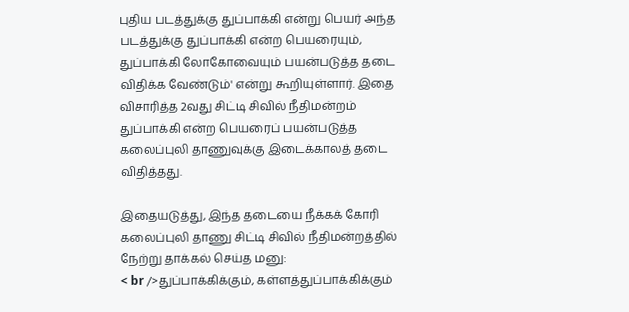புதிய படத்துக்கு துப்பாக்கி என்று பெயர் அந்த படத்துக்கு துப்பாக்கி என்ற பெயரையும், துப்பாக்கி லோகோவையும் பயன்படுத்த தடை விதிக்க வேண்டும்' என்று கூறியுள்ளார். இதை விசாரித்த 2வது சிட்டி சிவில் நீதிமன்றம் துப்பாக்கி என்ற பெயரைப் பயன்படுத்த கலைப்புலி தாணுவுக்கு இடைக்காலத் தடை விதித்தது.

இதையடுத்து, இந்த தடையை நீக்கக் கோரி கலைப்புலி தாணு சிட்டி சிவில் நீதிமன்றத்தில் நேற்று தாக்கல் செய்த மனு:
< br />துப்பாக்கிக்கும், கள்ளத்துப்பாக்கிக்கும்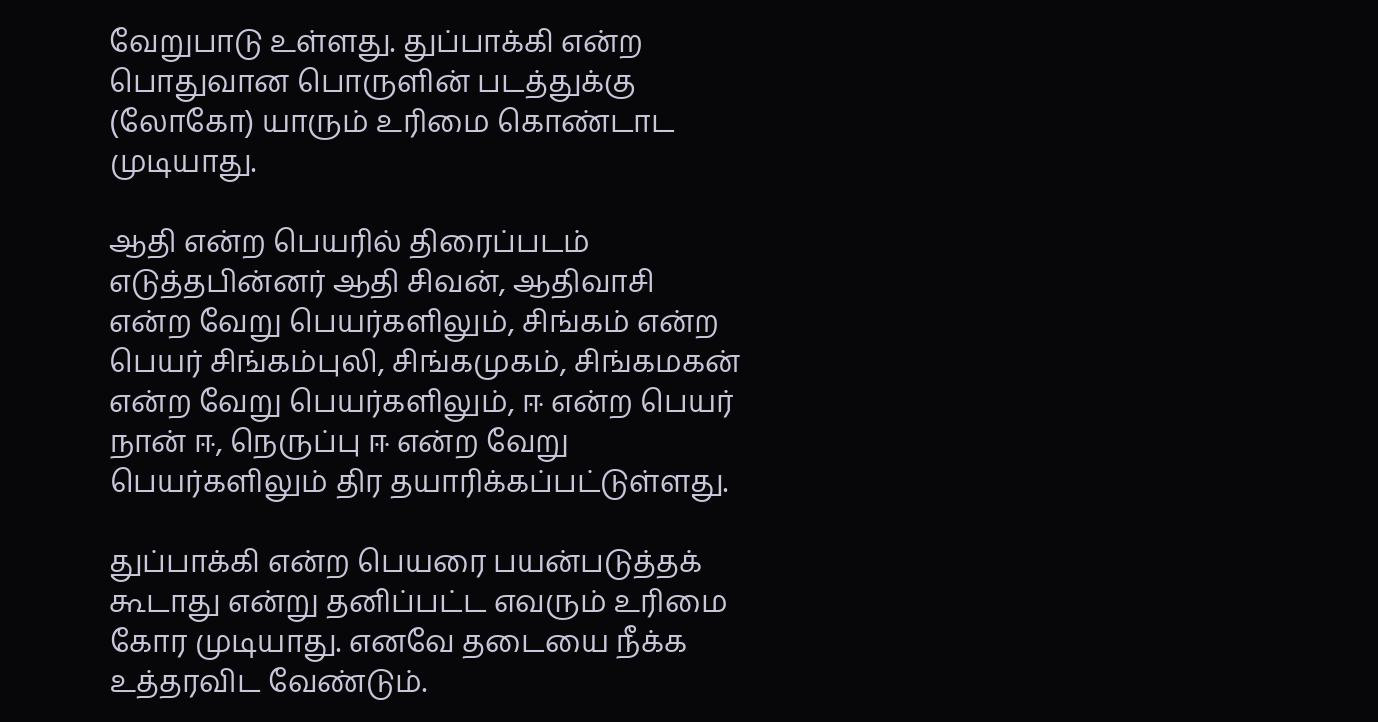வேறுபாடு உள்ளது. துப்பாக்கி என்ற பொதுவான பொருளின் படத்துக்கு (லோகோ) யாரும் உரிமை கொண்டாட முடியாது.

ஆதி என்ற பெயரில் திரைப்படம் எடுத்தபின்னர் ஆதி சிவன், ஆதிவாசி என்ற வேறு பெயர்களிலும், சிங்கம் என்ற பெயர் சிங்கம்புலி, சிங்கமுகம், சிங்கமகன் என்ற வேறு பெயர்களிலும், ஈ என்ற பெயர் நான் ஈ, நெருப்பு ஈ என்ற வேறு பெயர்களிலும் திர தயாரிக்கப்பட்டுள்ளது.

துப்பாக்கி என்ற பெயரை பயன்படுத்தக் கூடாது என்று தனிப்பட்ட எவரும் உரிமை கோர முடியாது. எனவே தடையை நீக்க உத்தரவிட வேண்டும்.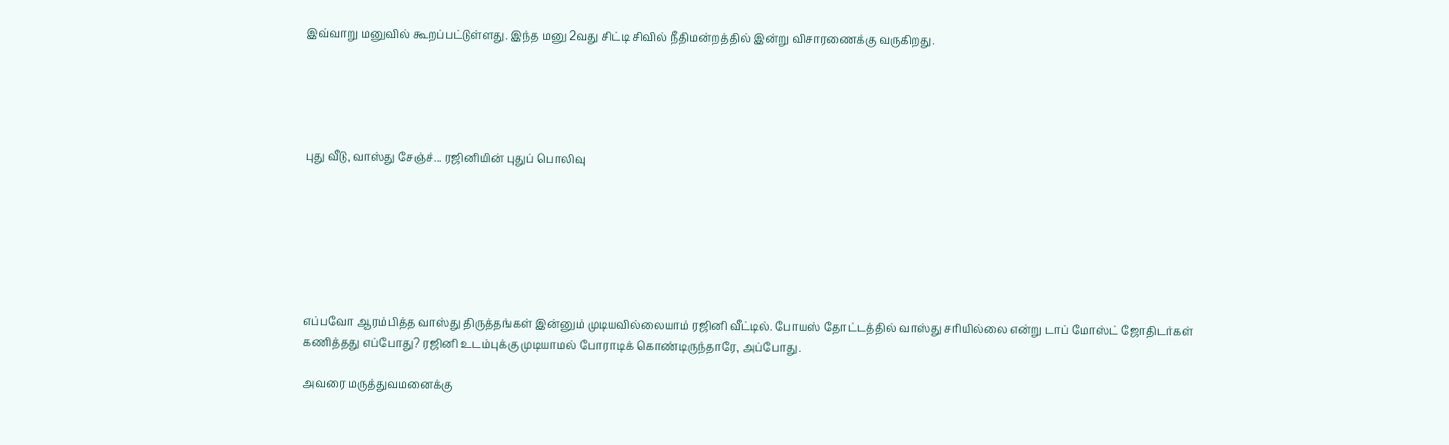இவ்வாறு மனுவில் கூறப்பட்டுள்ளது. இந்த மனு 2வது சிட்டி சிவில் நீதிமன்றத்தில் இன்று விசாரணைக்கு வருகிறது.





புது வீடு, வாஸ்து சேஞ்ச்... ரஜினியின் புதுப் பொலிவு







எப்பவோ ஆரம்பித்த வாஸ்து திருத்தங்கள் இன்னும் முடியவில்லையாம் ரஜினி வீட்டில். போயஸ் தோட்டத்தில் வாஸ்து சரியில்லை என்று டாப் மோஸ்ட் ஜோதிடர்கள் கணித்தது எப்போது? ரஜினி உடம்புக்கு முடியாமல் போராடிக் கொண்டிருந்தாரே, அப்போது.

அவரை மருத்துவமனைக்கு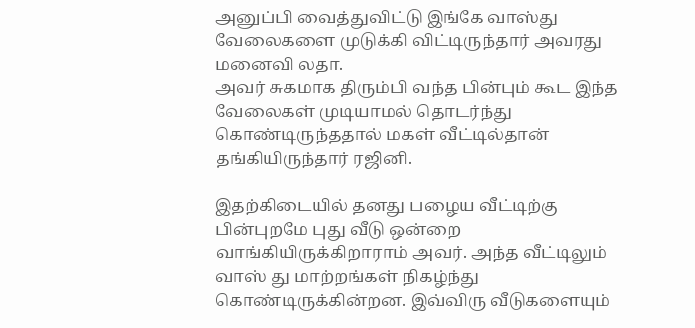அனுப்பி வைத்துவிட்டு இங்கே வாஸ்து வேலைகளை முடுக்கி விட்டிருந்தார் அவரது மனைவி லதா.
அவர் சுகமாக திரும்பி வந்த பின்பும் கூட இந்த வேலைகள் முடியாமல் தொடர்ந்து கொண்டிருந்ததால் மகள் வீட்டில்தான் தங்கியிருந்தார் ரஜினி.

இதற்கிடையில் தனது பழைய வீட்டிற்கு பின்புறமே புது வீடு ஒன்றை வாங்கியிருக்கிறாராம் அவர். அந்த வீட்டிலும் வாஸ் து மாற்றங்கள் நிகழ்ந்து கொண்டிருக்கின்றன. இவ்விரு வீடுகளையும்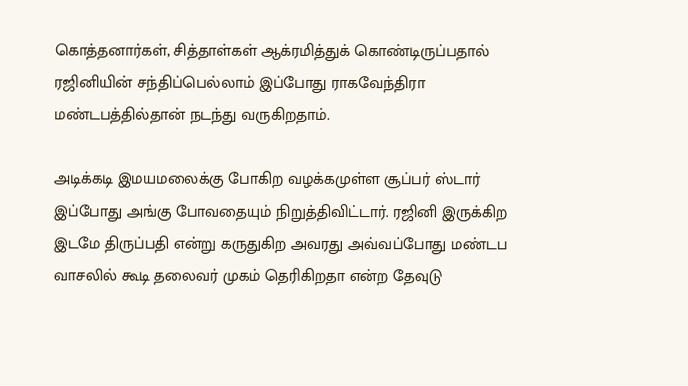கொத்தனார்கள், சித்தாள்கள் ஆக்ரமித்துக் கொண்டிருப்பதால் ரஜினியின் சந்திப்பெல்லாம் இப்போது ராகவேந்திரா மண்டபத்தில்தான் நடந்து வருகிறதாம்.

அடிக்கடி இமயமலைக்கு போகிற வழக்கமுள்ள சூப்பர் ஸ்டார் இப்போது அங்கு போவதையும் நிறுத்திவிட்டார். ரஜினி இருக்கிற இடமே திருப்பதி என்று கருதுகிற அவரது அவ்வப்போது மண்டப வாசலில் கூடி தலைவர் முகம் தெரிகிறதா என்ற தேவுடு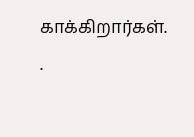காக்கிறார்கள்.
.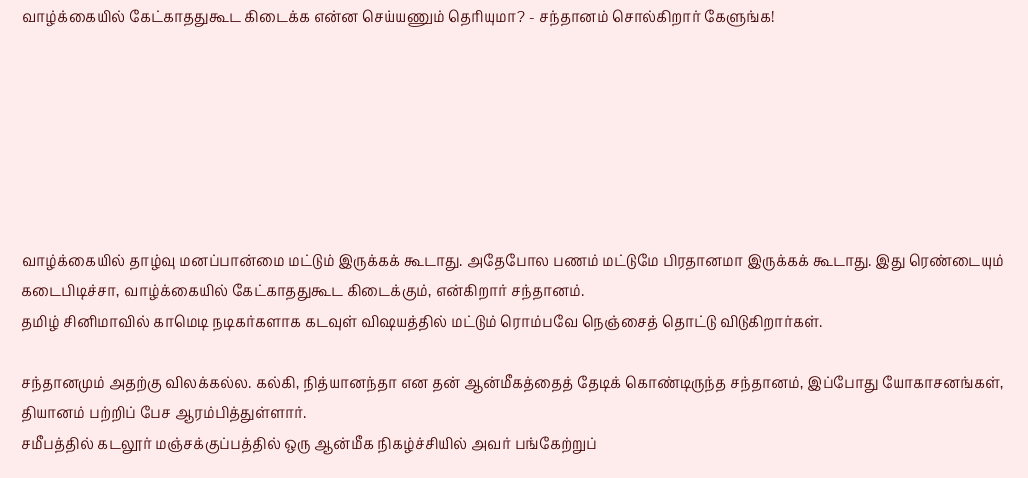வாழ்க்கையில் கேட்காததுகூட கிடைக்க என்ன செய்யணும் தெரியுமா? - சந்தானம் சொல்கிறார் கேளுங்க!







வாழ்க்கையில் தாழ்வு மனப்பான்மை மட்டும் இருக்கக் கூடாது. அதேபோல பணம் மட்டுமே பிரதானமா இருக்கக் கூடாது. இது ரெண்டையும் கடைபிடிச்சா, வாழ்க்கையில் கேட்காததுகூட கிடைக்கும், என்கிறார் சந்தானம்.
தமிழ் சினிமாவில் காமெடி நடிகர்களாக கடவுள் விஷயத்தில் மட்டும் ரொம்பவே நெஞ்சைத் தொட்டு விடுகிறார்கள்.

சந்தானமும் அதற்கு விலக்கல்ல. கல்கி, நித்யானந்தா என தன் ஆன்மீகத்தைத் தேடிக் கொண்டிருந்த சந்தானம், இப்போது யோகாசனங்கள், தியானம் பற்றிப் பேச ஆரம்பித்துள்ளார்.
சமீபத்தில் கடலூர் மஞ்சக்குப்பத்தில் ஒரு ஆன்மீக நிகழ்ச்சியில் அவர் பங்கேற்றுப்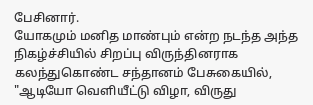பேசினார்.
யோகமும் மனித மாண்பும் என்ற நடந்த அந்த நிகழ்ச்சியில் சிறப்பு விருந்தினராக கலந்துகொண்ட சந்தானம் பேசுகையில், "ஆடியோ வெளியீட்டு விழா, விருது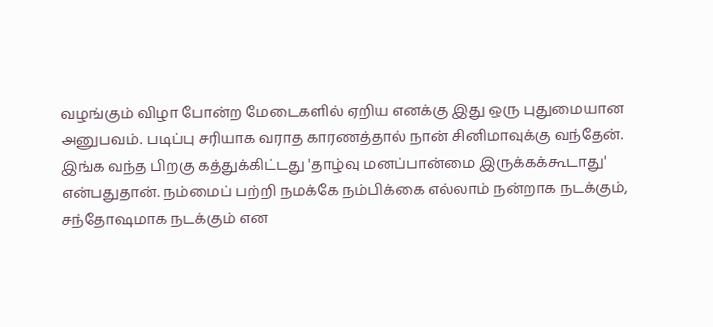வழங்கும் விழா போன்ற மேடைகளில் ஏறிய எனக்கு இது ஒரு புதுமையான அனுபவம். படிப்பு சரியாக வராத காரணத்தால் நான் சினிமாவுக்கு வந்தேன்.
இங்க வந்த பிறகு கத்துக்கிட்டது 'தாழ்வு மனப்பான்மை இருக்கக்கூடாது' என்பதுதான். நம்மைப் பற்றி நமக்கே நம்பிக்கை எல்லாம் நன்றாக நடக்கும், சந்தோஷமாக நடக்கும் என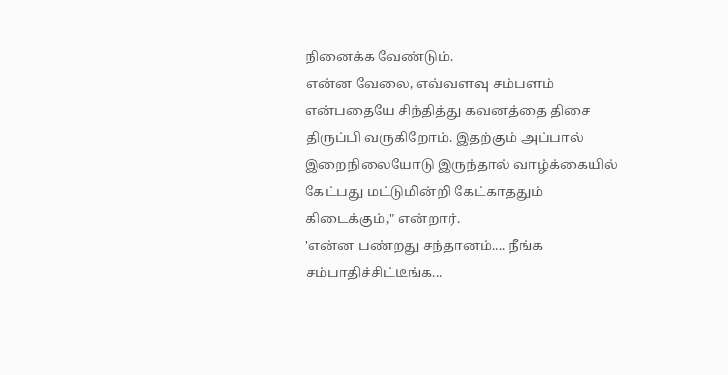நினைக்க வேண்டும்.
என்ன வேலை, எவ்வளவு சம்பளம் என்பதையே சிந்தித்து கவனத்தை திசை திருப்பி வருகிறோம். இதற்கும் அப்பால் இறைநிலையோடு இருந்தால் வாழ்க்கையில் கேட்பது மட்டுமின்றி கேட்காததும் கிடைக்கும்," என்றார்.
'என்ன பண்றது சந்தானம்.... நீங்க சம்பாதிச்சிட்டீங்க...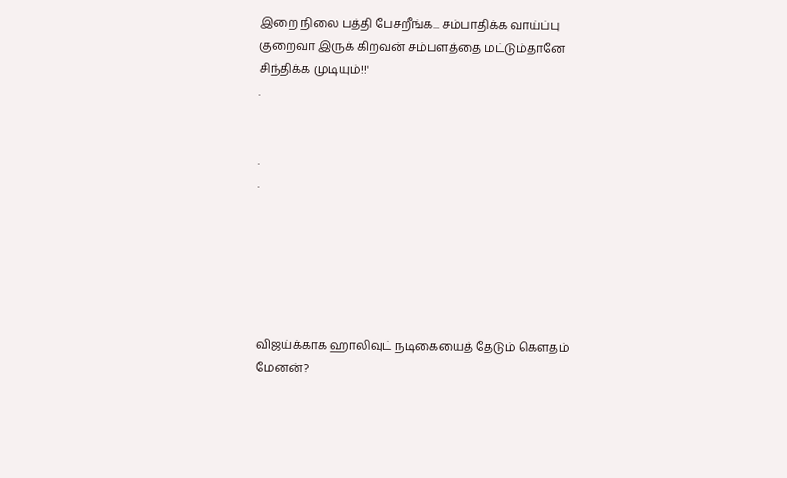இறை நிலை பத்தி பேசறீங்க... சம்பாதிக்க வாய்ப்பு குறைவா இருக் கிறவன் சம்பளத்தை மட்டும்தானே சிந்திக்க முடியும்!!'
.


.
.






விஜய்க்காக ஹாலிவுட் நடிகையைத் தேடும் கௌதம் மேனன்?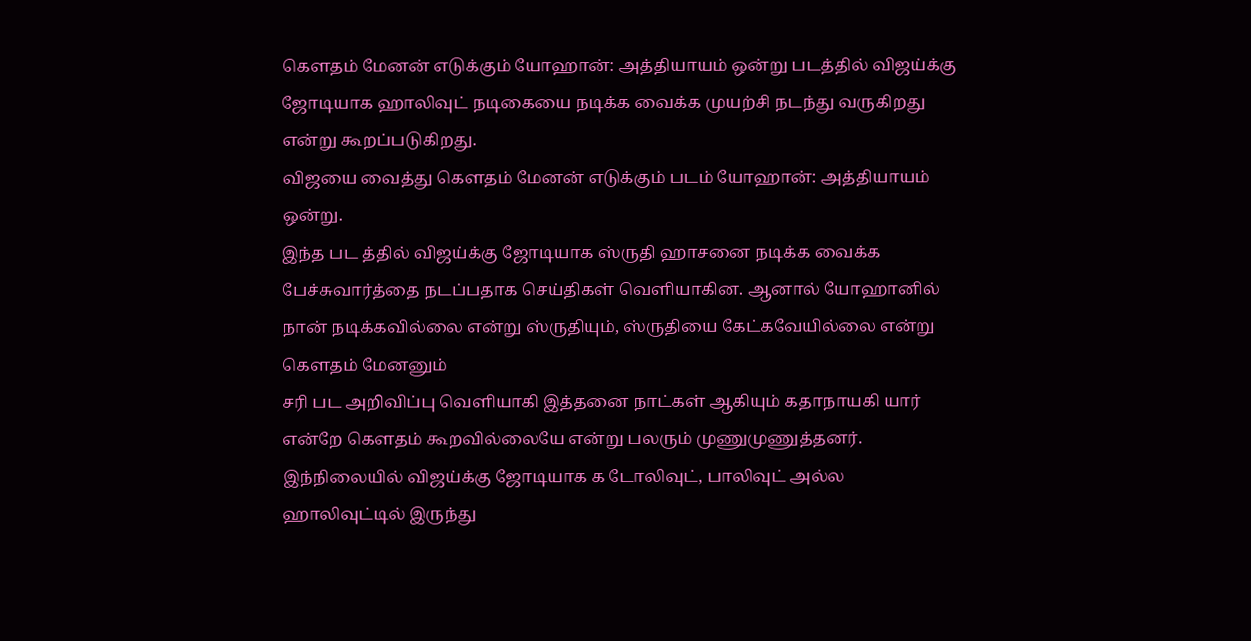கௌதம் மேனன் எடுக்கும் யோஹான்: அத்தியாயம் ஒன்று படத்தில் விஜய்க்கு ஜோடியாக ஹாலிவுட் நடிகையை நடிக்க வைக்க முயற்சி நடந்து வருகிறது என்று கூறப்படுகிறது.
விஜயை வைத்து கௌதம் மேனன் எடுக்கும் படம் யோஹான்: அத்தியாயம் ஒன்று.
இந்த பட த்தில் விஜய்க்கு ஜோடியாக ஸ்ருதி ஹாசனை நடிக்க வைக்க பேச்சுவார்த்தை நடப்பதாக செய்திகள் வெளியாகின. ஆனால் யோஹானில் நான் நடிக்கவில்லை என்று ஸ்ருதியும், ஸ்ருதியை கேட்கவேயில்லை என்று கௌதம் மேனனும்
சரி பட அறிவிப்பு வெளியாகி இத்தனை நாட்கள் ஆகியும் கதாநாயகி யார் என்றே கௌதம் கூறவில்லையே என்று பலரும் முணுமுணுத்தனர். இந்நிலையில் விஜய்க்கு ஜோடியாக க டோலிவுட், பாலிவுட் அல்ல ஹாலிவுட்டில் இருந்து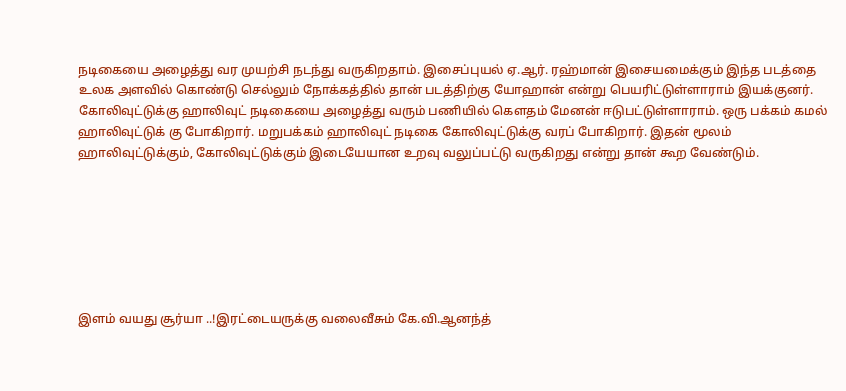நடிகையை அழைத்து வர முயற்சி நடந்து வருகிறதாம். இசைப்புயல் ஏ.ஆர். ரஹ்மான் இசையமைக்கும் இந்த படத்தை உலக அளவில் கொண்டு செல்லும் நோக்கத்தில் தான் படத்திற்கு யோஹான் என்று பெயரிட்டுள்ளாராம் இயக்குனர்.
கோலிவுட்டுக்கு ஹாலிவுட் நடிகையை அழைத்து வரும் பணியில் கௌதம் மேனன் ஈடுபட்டுள்ளாராம். ஒரு பக்கம் கமல் ஹாலிவுட்டுக் கு போகிறார். மறுபக்கம் ஹாலிவுட் நடிகை கோலிவுட்டுக்கு வரப் போகிறார். இதன் மூலம் ஹாலிவுட்டுக்கும், கோலிவுட்டுக்கும் இடையேயான உறவு வலுப்பட்டு வருகிறது என்று தான் கூற வேண்டும்.







இளம் வயது சூர்யா ..!இரட்டையருக்கு வலைவீசும் கே.வி.ஆனந்த்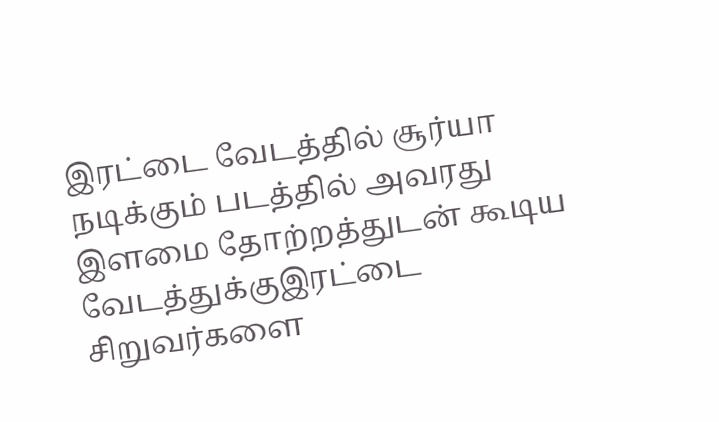இரட்டை வேடத்தில் சூர்யா நடிக்கும் படத்தில் அவரது இளமை தோற்றத்துடன் கூடிய வேடத்துக்குஇரட்டை சிறுவர்களை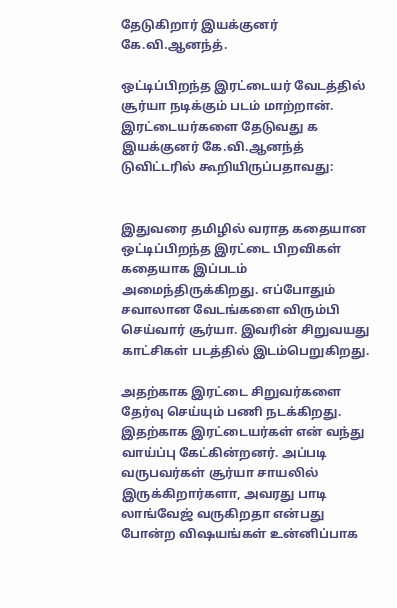தேடுகிறார் இயக்குனர் கே.வி.ஆனந்த்.

ஒட்டிப்பிறந்த இரட்டையர் வேடத்தில் சூர்யா நடிக்கும் படம் மாற்றான். இரட்டையர்களை தேடுவது க இயக்குனர் கே.வி.ஆனந்த் டுவிட்டரில் கூறியிருப்பதாவது:


இதுவரை தமிழில் வராத கதையான ஒட்டிப்பிறந்த இரட்டை பிறவிகள் கதையாக இப்படம் அமைந்திருக்கிறது. எப்போதும் சவாலான வேடங்களை விரும்பி செய்வார் சூர்யா. இவரின் சிறுவயது காட்சிகள் படத்தில் இடம்பெறுகிறது.

அதற்காக இரட்டை சிறுவர்களை தேர்வு செய்யும் பணி நடக்கிறது. இதற்காக இரட்டையர்கள் என் வந்து வாய்ப்பு கேட்கின்றனர். அப்படி வருபவர்கள் சூர்யா சாயலில் இருக்கிறார்களா, அவரது பாடி லாங்வேஜ் வருகிறதா என்பது போன்ற விஷயங்கள் உன்னிப்பாக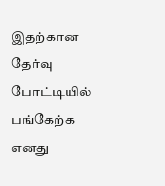இதற்கான தேர்வு போட்டியில் பங்கேற்க எனது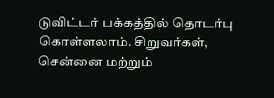டுவிட்டர் பக்கத்தில் தொடர்பு கொள்ளலாம். சிறுவர்கள், சென்னை மற்றும்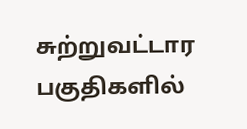சுற்றுவட்டார பகுதிகளில்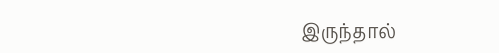இருந்தால்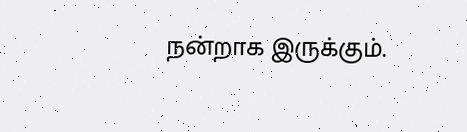நன்றாக இருக்கும்.